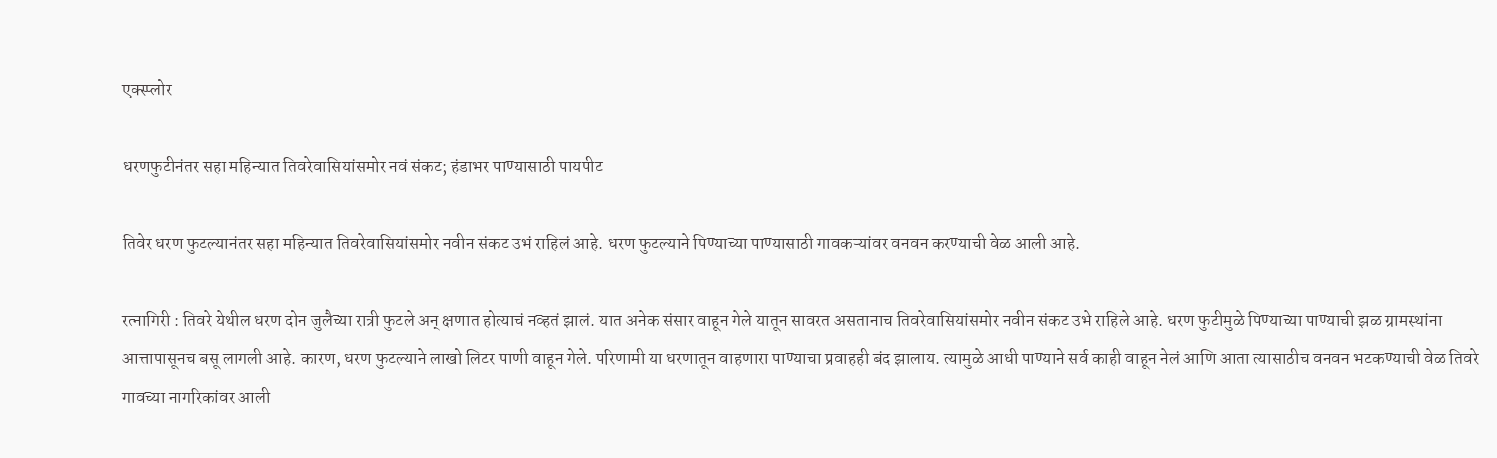एक्स्प्लोर

धरणफुटीनंतर सहा महिन्यात तिवरेवासियांसमोर नवं संकट; हंडाभर पाण्यासाठी पायपीट

तिवेर धरण फुटल्यानंतर सहा महिन्यात तिवरेवासियांसमोर नवीन संकट उभं राहिलं आहे. धरण फुटल्याने पिण्याच्या पाण्यासाठी गावकऱ्यांवर वनवन करण्याची वेळ आली आहे.

रत्नागिरी : तिवरे येथील धरण दोन जुलैच्या रात्री फुटले अन् क्षणात होत्याचं नव्हतं झालं. यात अनेक संसार वाहून गेले यातून सावरत असतानाच तिवरेवासियांसमोर नवीन संकट उभे राहिले आहे. धरण फुटीमुळे पिण्याच्या पाण्याची झळ ग्रामस्थांना आत्तापासूनच बसू लागली आहे. कारण, धरण फुटल्याने लाखो लिटर पाणी वाहून गेले. परिणामी या धरणातून वाहणारा पाण्याचा प्रवाहही बंद झालाय. त्यामुळे आधी पाण्याने सर्व काही वाहून नेलं आणि आता त्यासाठीच वनवन भटकण्याची वेळ तिवरे गावच्या नागरिकांवर आली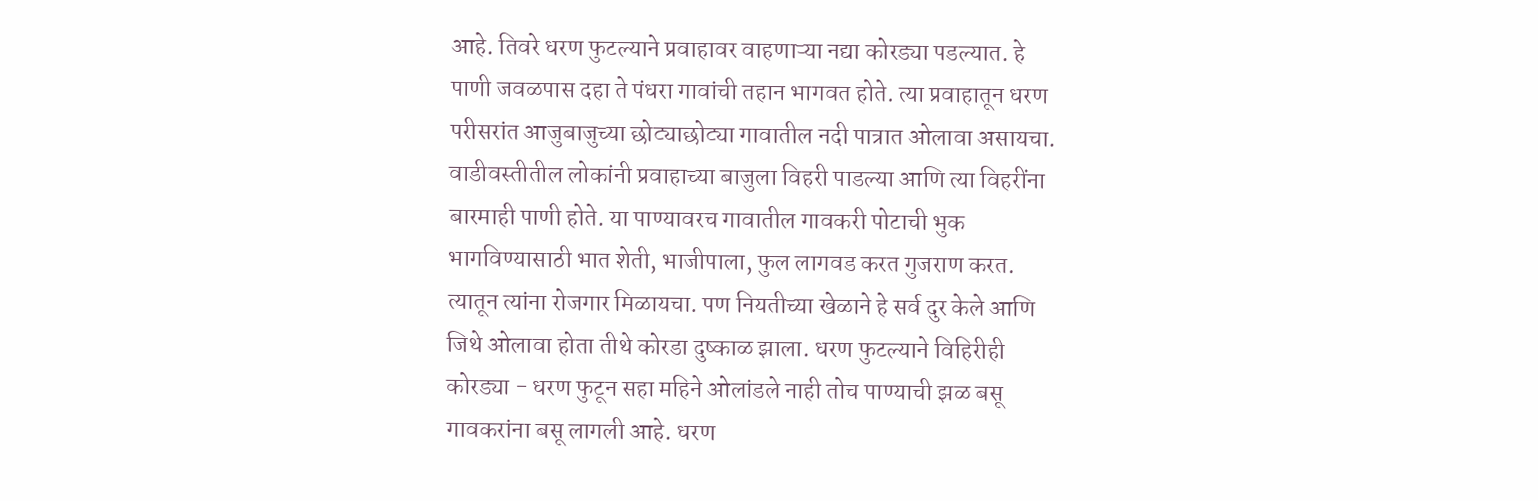आहे. तिवरे धरण फुटल्याने प्रवाहावर वाहणाऱ्या नद्या कोरड्या पडल्यात. हे पाणी जवळपास दहा ते पंधरा गावांची तहान भागवत होते. त्या प्रवाहातून धरण परीसरांत आजुबाजुच्या छोट्याछोट्या गावातील नदी पात्रात ओलावा असायचा. वाडीवस्तीतील लोकांनी प्रवाहाच्या बाजुला विहरी पाडल्या आणि त्या विहरींना बारमाही पाणी होते. या पाण्यावरच गावातील गावकरी पोटाची भुक भागविण्यासाठी भात शेती, भाजीपाला, फुल लागवड करत गुजराण करत. त्यातून त्यांना रोजगार मिळायचा. पण नियतीच्या खेळाने हे सर्व दुर केले आणि जिथे ओलावा होता तीथे कोरडा दुष्काळ झाला. धरण फुटल्याने विहिरीही कोरड्या - धरण फुटून सहा महिने ओलांडले नाही तोच पाण्याची झळ बसू गावकरांना बसू लागली आहे. धरण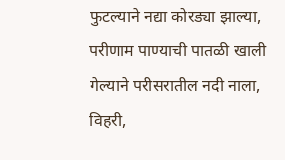फुटल्याने नद्या कोरड्या झाल्या, परीणाम पाण्याची पातळी खाली गेल्याने परीसरातील नदी नाला, विहरी,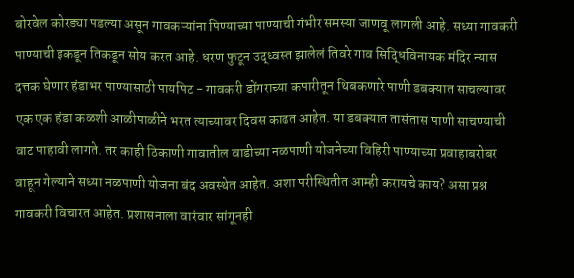बोरवेल कोरड्या पडल्या असून गावकऱ्यांना पिण्याच्या पाण्याची गंभीर समस्या जाणवू लागली आहे. सध्या गावकरी पाण्याची इकडून तिकडून सोय करत आहे. धरण फुटून उद्ध्वस्त झालेलं तिवरे गाव सिद्धिविनायक मंदिर न्यास दत्तक घेणार हंडाभर पाण्यासाठी पायपिट - गावकरी डोंगराच्या कपारीतून थिबकणारे पाणी डबक्यात साचल्यावर एक एक हंडा कळशी आळीपाळीने भरत त्याच्यावर दिवस काढत आहेत. या डबक्यात तासंतास पाणी साचण्याची वाट पाहावी लागते. तर काही ठिकाणी गावातील वाडीच्या नळपाणी योजनेच्या विहिरी पाण्याच्या प्रवाहाबरोबर वाहून गेल्याने सध्या नळपाणी योजना बंद अवस्थेत आहेत. अशा परीस्थितीत आम्ही करायचे काय? असा प्रश्न गावकरी विचारत आहेत. प्रशासनाला वारंवार सांगूनही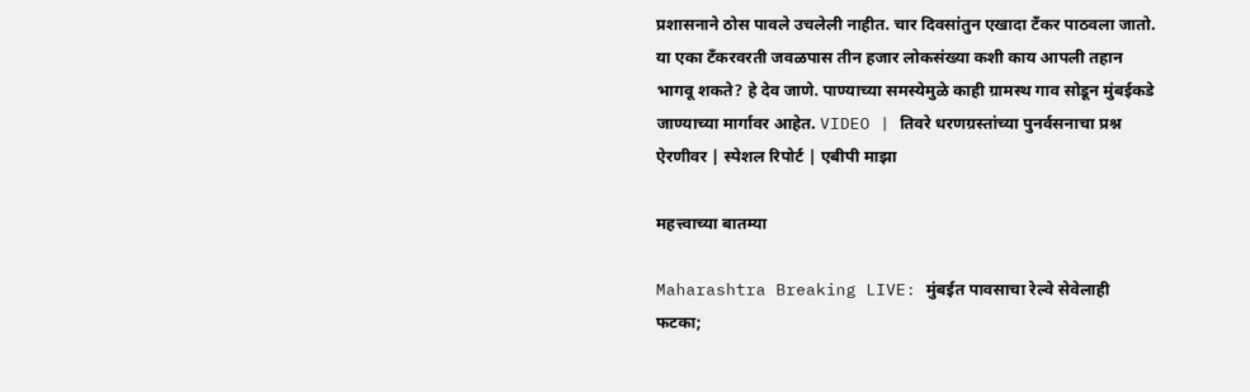प्रशासनाने ठोस पावले उचलेली नाहीत. चार दिवसांतुन एखादा टँकर पाठवला जातो. या एका टँकरवरती जवळपास तीन हजार लोकसंख्या कशी काय आपली तहान भागवू शकते? हे देव जाणे. पाण्याच्या समस्येमुळे काही ग्रामस्थ गाव सोडून मुंबईकडे जाण्याच्या मार्गावर आहेत. VIDEO | तिवरे धरणग्रस्तांच्या पुनर्वसनाचा प्रश्न ऐरणीवर | स्पेशल रिपोर्ट | एबीपी माझा

महत्त्वाच्या बातम्या

Maharashtra Breaking LIVE: मुंबईत पावसाचा रेल्वे सेवेलाही फटका;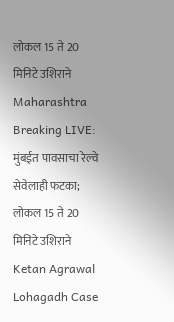लोकल 15 ते 20 मिनिटे उशिराने
Maharashtra Breaking LIVE: मुंबईत पावसाचा रेल्वे सेवेलाही फटका; लोकल 15 ते 20 मिनिटे उशिराने
Ketan Agrawal Lohagadh Case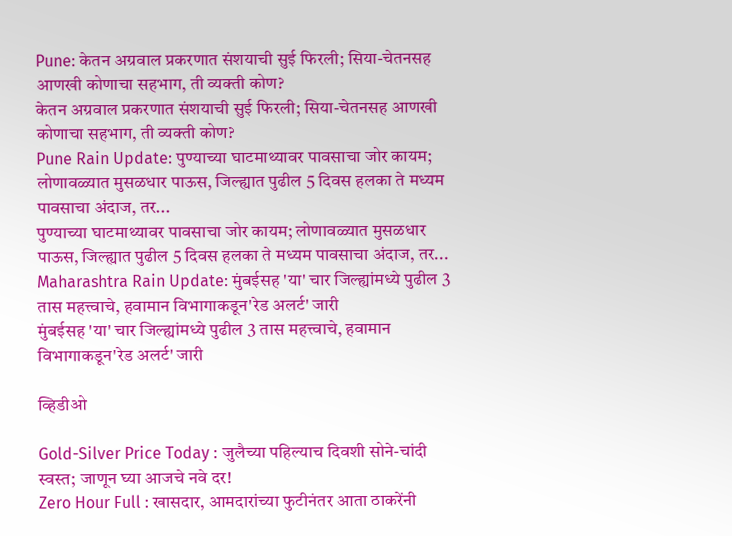Pune: केतन अग्रवाल प्रकरणात संशयाची सुई फिरली; सिया-चेतनसह आणखी कोणाचा सहभाग, ती व्यक्ती कोण?
केतन अग्रवाल प्रकरणात संशयाची सुई फिरली; सिया-चेतनसह आणखी कोणाचा सहभाग, ती व्यक्ती कोण?
Pune Rain Update: पुण्याच्या घाटमाथ्यावर पावसाचा जोर कायम; लोणावळ्यात मुसळधार पाऊस, जिल्ह्यात पुढील 5 दिवस हलका ते मध्यम पावसाचा अंदाज, तर...
पुण्याच्या घाटमाथ्यावर पावसाचा जोर कायम; लोणावळ्यात मुसळधार पाऊस, जिल्ह्यात पुढील 5 दिवस हलका ते मध्यम पावसाचा अंदाज, तर...
Maharashtra Rain Update: मुंबईसह 'या' चार जिल्ह्यांमध्ये पुढील 3 तास महत्त्वाचे, हवामान विभागाकडून'रेड अलर्ट' जारी
मुंबईसह 'या' चार जिल्ह्यांमध्ये पुढील 3 तास महत्त्वाचे, हवामान विभागाकडून'रेड अलर्ट' जारी

व्हिडीओ

Gold-Silver Price Today : जुलैच्या पहिल्याच दिवशी सोने-चांदी स्वस्त; जाणून घ्या आजचे नवे दर!
Zero Hour Full : खासदार, आमदारांच्या फुटीनंतर आता ठाकरेंनी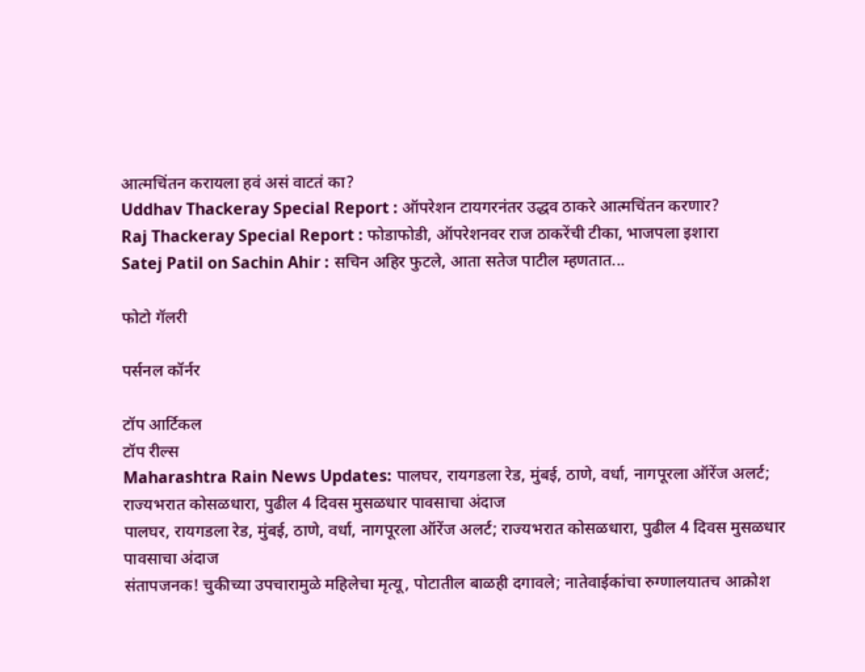आत्मचिंतन करायला हवं असं वाटतं का?
Uddhav Thackeray Special Report : ऑपरेशन टायगरनंतर उद्धव ठाकरे आत्मचिंतन करणार?
Raj Thackeray Special Report : फोडाफोडी, ऑपरेशनवर राज ठाकरेंची टीका, भाजपला इशारा
Satej Patil on Sachin Ahir : सचिन अहिर फुटले, आता सतेज पाटील म्हणतात...

फोटो गॅलरी

पर्सनल कॉर्नर

टॉप आर्टिकल
टॉप रील्स
Maharashtra Rain News Updates: पालघर, रायगडला रेड, मुंबई, ठाणे, वर्धा, नागपूरला ऑरेंज अलर्ट; राज्यभरात कोसळधारा, पुढील 4 दिवस मुसळधार पावसाचा अंदाज
पालघर, रायगडला रेड, मुंबई, ठाणे, वर्धा, नागपूरला ऑरेंज अलर्ट; राज्यभरात कोसळधारा, पुढील 4 दिवस मुसळधार पावसाचा अंदाज
संतापजनक! चुकीच्या उपचारामुळे महिलेचा मृत्यू, पोटातील बाळही दगावले; नातेवाईकांचा रुग्णालयातच आक्रोश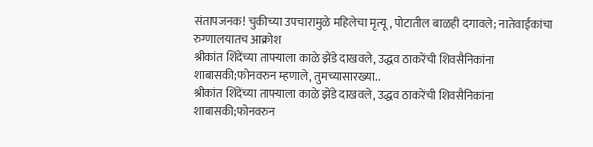संतापजनक! चुकीच्या उपचारामुळे महिलेचा मृत्यू, पोटातील बाळही दगावले; नातेवाईकांचा रुग्णालयातच आक्रोश
श्रीकांत शिंदेंच्या ताफ्याला काळे झेंडे दाखवले, उद्धव ठाकरेंची शिवसैनिकांना शाबासकी;फोनवरुन म्हणाले, तुमच्यासारख्या..
श्रीकांत शिंदेंच्या ताफ्याला काळे झेंडे दाखवले, उद्धव ठाकरेंची शिवसैनिकांना शाबासकी;फोनवरुन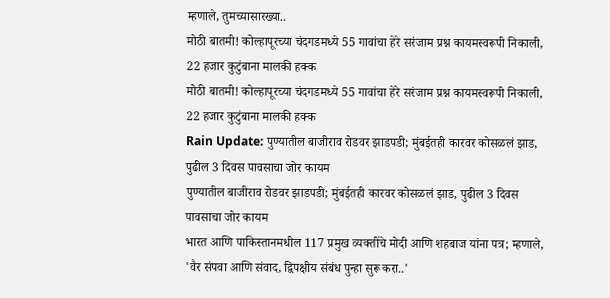म्हणाले, तुमच्यासारख्या..
मोठी बातमी! कोल्हापूरच्या चंदगडमध्ये 55 गावांचा हेरे सरंजाम प्रश्न कायमस्वरूपी निकाली, 22 हजार कुटुंबाना मालकी हक्क
मोठी बातमी! कोल्हापूरच्या चंदगडमध्ये 55 गावांचा हेरे सरंजाम प्रश्न कायमस्वरूपी निकाली, 22 हजार कुटुंबाना मालकी हक्क
Rain Update: पुण्यातील बाजीराव रोडवर झाडपडी; मुंबईतही कारवर कोसळलं झाड, पुढील 3 दिवस पावसाचा जोर कायम
पुण्यातील बाजीराव रोडवर झाडपडी; मुंबईतही कारवर कोसळलं झाड, पुढील 3 दिवस पावसाचा जोर कायम
भारत आणि पाकिस्तानमधील 117 प्रमुख व्यक्तींचे मोदी आणि शहबाज यांना पत्र; म्हणाले, 'वैर संपवा आणि संवाद, द्विपक्षीय संबंध पुन्हा सुरू करा..'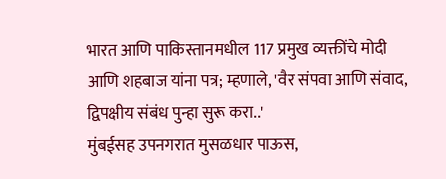भारत आणि पाकिस्तानमधील 117 प्रमुख व्यक्तींचे मोदी आणि शहबाज यांना पत्र; म्हणाले, 'वैर संपवा आणि संवाद, द्विपक्षीय संबंध पुन्हा सुरू करा..'
मुंबईसह उपनगरात मुसळधार पाऊस,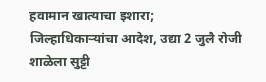हवामान खात्याचा इशारा; जिल्हाधिकाऱ्यांचा आदेश, उद्या 2 जुलै रोजी शाळेला सुट्टी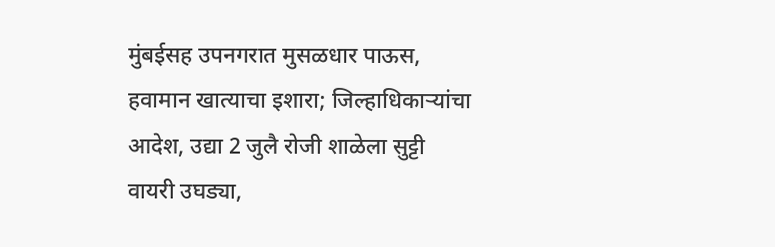मुंबईसह उपनगरात मुसळधार पाऊस, हवामान खात्याचा इशारा; जिल्हाधिकाऱ्यांचा आदेश, उद्या 2 जुलै रोजी शाळेला सुट्टी
वायरी उघड्या,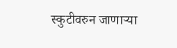स्कुटीवरुन जाणाऱ्या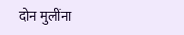दोन मुलींना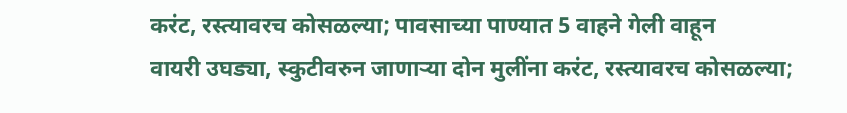करंट, रस्त्यावरच कोसळल्या; पावसाच्या पाण्यात 5 वाहने गेली वाहून
वायरी उघड्या, स्कुटीवरुन जाणाऱ्या दोन मुलींना करंट, रस्त्यावरच कोसळल्या;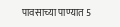पावसाच्या पाण्यात 5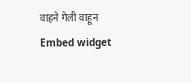वाहने गेली वाहून
Embed widget